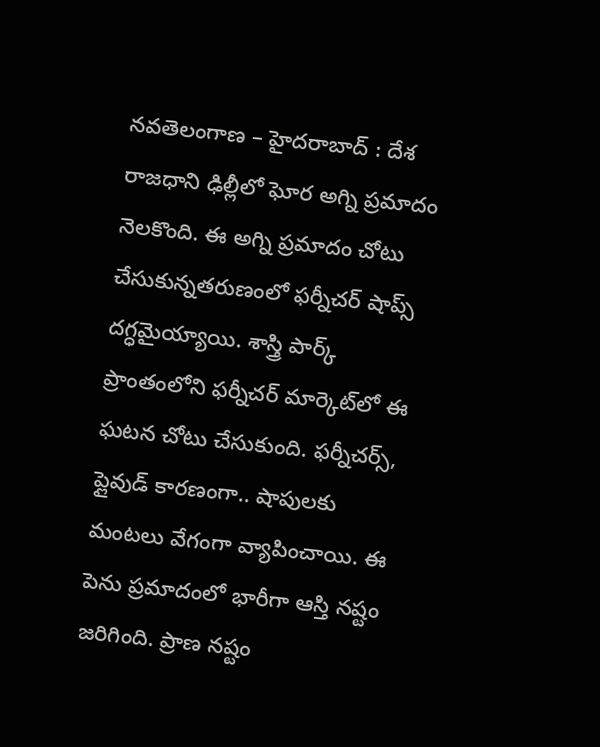నవతెలంగాణ – హైదరాబాద్ : దేశ రాజధాని ఢిల్లీలో ఘోర‌ అగ్ని ప్రమాదం నెలకొంది. ఈ అగ్ని ప్రమాదం చోటు చేసుకున్న‌త‌రుణంలో ఫర్నీచర్ షాప్స్ దగ్ధమైయ్యాయి. శాస్త్రి పార్క్ ప్రాంతంలోని ఫర్నీచర్ మార్కెట్‌లో ఈ ఘటన చోటు చేసుకుంది. ఫర్నీచర్స్, ప్లైవుడ్ కారణంగా.. షాపులకు మంటలు వేగంగా వ్యాపించాయి. ఈ పెను ప్ర‌మాదంలో భారీగా ఆస్తి నష్టం జ‌రిగింది. ప్రాణ న‌ష్టం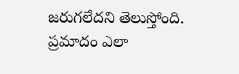జ‌రుగ‌లేద‌ని తెలుస్తోంది. ప్రమాదం ఎలా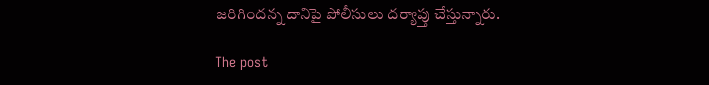జరిగిందన్న దానిపై పోలీసులు దర్యాప్తు చేస్తున్నారు.

The post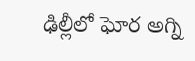ఢిల్లీలో ఘోర‌ అగ్ని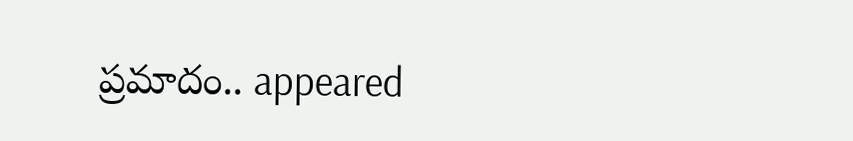ప్రమాదం.. appeared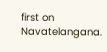first on Navatelangana.